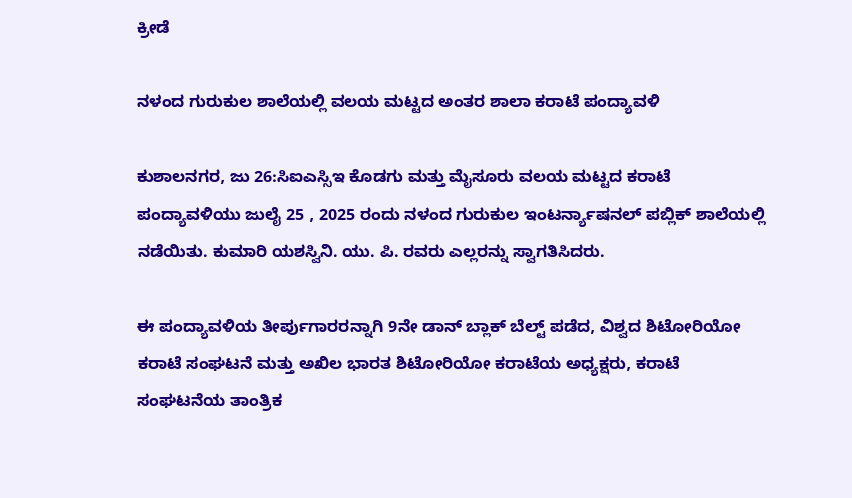ಕ್ರೀಡೆ

ನಳಂದ ಗುರುಕುಲ ಶಾಲೆಯಲ್ಲಿ ವಲಯ ಮಟ್ಟದ ಅಂತರ ಶಾಲಾ ಕರಾಟೆ ಪಂದ್ಯಾವಳಿ

ಕುಶಾಲನಗರ, ಜು 26:ಸಿಐಎಸ್ಸಿಇ ಕೊಡಗು ಮತ್ತು ಮೈಸೂರು ವಲಯ ಮಟ್ಟದ ಕರಾಟೆ ಪಂದ್ಯಾವಳಿಯು ಜುಲೈ 25 , 2025 ರಂದು ನಳಂದ ಗುರುಕುಲ ಇಂಟರ್ನ್ಯಾಷನಲ್ ಪಬ್ಲಿಕ್ ಶಾಲೆಯಲ್ಲಿ ನಡೆಯಿತು. ಕುಮಾರಿ ಯಶಸ್ವಿನಿ. ಯು. ಪಿ. ರವರು ಎಲ್ಲರನ್ನು ಸ್ವಾಗತಿಸಿದರು.

ಈ ಪಂದ್ಯಾವಳಿಯ ತೀರ್ಪುಗಾರರನ್ನಾಗಿ 9ನೇ ಡಾನ್ ಬ್ಲಾಕ್ ಬೆಲ್ಟ್ ಪಡೆದ, ವಿಶ್ವದ ಶಿಟೋರಿಯೋ ಕರಾಟೆ ಸಂಘಟನೆ ಮತ್ತು ಅಖಿಲ ಭಾರತ ಶಿಟೋರಿಯೋ ಕರಾಟೆಯ ಅಧ್ಯಕ್ಷರು, ಕರಾಟೆ ಸಂಘಟನೆಯ ತಾಂತ್ರಿಕ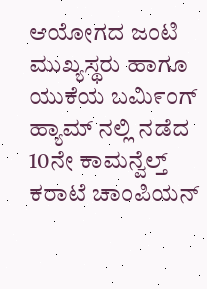ಆಯೋಗದ ಜಂಟಿ ಮುಖ್ಯಸ್ಥರು ಹಾಗೂ ಯುಕೆಯ ಬಮಿ೯ಂಗ್ ಹ್ಯಾಮ್ ನಲ್ಲಿ ನಡೆದ 10ನೇ ಕಾಮನ್ವೆಲ್ತ್ ಕರಾಟೆ ಚಾಂಪಿಯನ್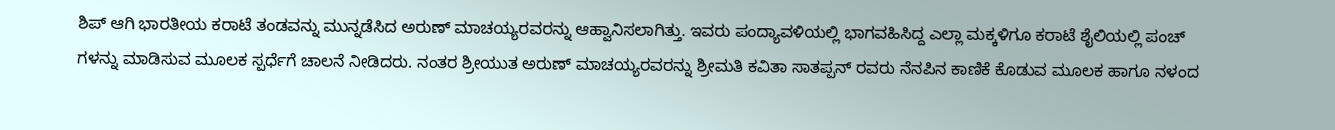ಶಿಪ್ ಆಗಿ ಭಾರತೀಯ ಕರಾಟೆ ತಂಡವನ್ನು ಮುನ್ನಡೆಸಿದ ಅರುಣ್ ಮಾಚಯ್ಯರವರನ್ನು ಆಹ್ವಾನಿಸಲಾಗಿತ್ತು. ಇವರು ಪಂದ್ಯಾವಳಿಯಲ್ಲಿ ಭಾಗವಹಿಸಿದ್ದ ಎಲ್ಲಾ ಮಕ್ಕಳಿಗೂ ಕರಾಟೆ ಶೈಲಿಯಲ್ಲಿ ಪಂಚ್ ಗಳನ್ನು ಮಾಡಿಸುವ ಮೂಲಕ ಸ್ಪರ್ಧೆಗೆ ಚಾಲನೆ ನೀಡಿದರು. ನಂತರ ಶ್ರೀಯುತ ಅರುಣ್ ಮಾಚಯ್ಯರವರನ್ನು ಶ್ರೀಮತಿ ಕವಿತಾ ಸಾತಪ್ಪನ್ ರವರು ನೆನಪಿನ ಕಾಣಿಕೆ ಕೊಡುವ ಮೂಲಕ ಹಾಗೂ ನಳಂದ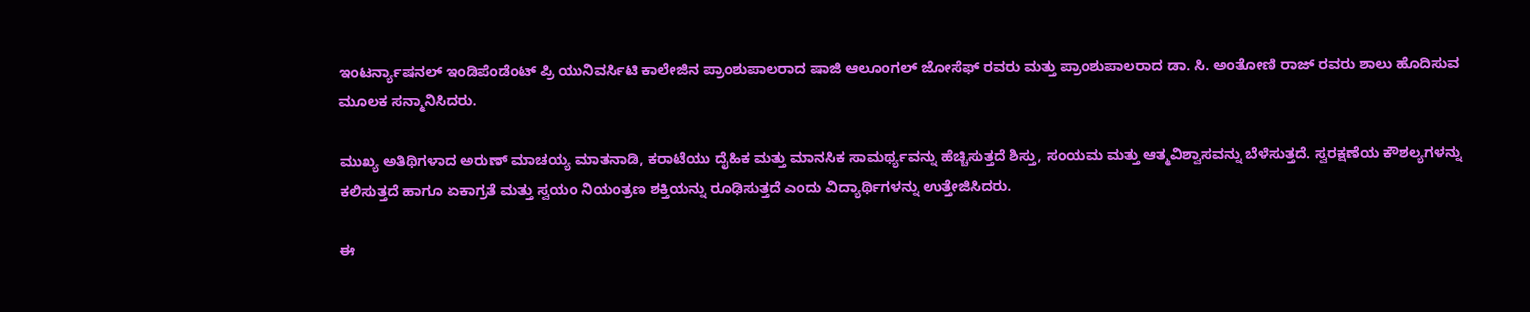ಇಂಟರ್ನ್ಯಾಷನಲ್ ಇಂಡಿಪೆಂಡೆಂಟ್ ಪ್ರಿ ಯುನಿವರ್ಸಿಟಿ ಕಾಲೇಜಿನ ಪ್ರಾಂಶುಪಾಲರಾದ ಷಾಜಿ ಆಲೂಂಗಲ್ ಜೋಸೆಫ್ ರವರು ಮತ್ತು ಪ್ರಾಂಶುಪಾಲರಾದ ಡಾ. ಸಿ. ಅಂತೋಣಿ ರಾಜ್ ರವರು ಶಾಲು ಹೊದಿಸುವ ಮೂಲಕ ಸನ್ಮಾನಿಸಿದರು.

ಮುಖ್ಯ ಅತಿಥಿಗಳಾದ ಅರುಣ್ ಮಾಚಯ್ಯ ಮಾತನಾಡಿ, ಕರಾಟೆಯು ದೈಹಿಕ ಮತ್ತು ಮಾನಸಿಕ ಸಾಮರ್ಥ್ಯವನ್ನು ಹೆಚ್ಚಿಸುತ್ತದೆ ಶಿಸ್ತು, ಸಂಯಮ ಮತ್ತು ಆತ್ಮವಿಶ್ವಾಸವನ್ನು ಬೆಳೆಸುತ್ತದೆ. ಸ್ವರಕ್ಷಣೆಯ ಕೌಶಲ್ಯಗಳನ್ನು ಕಲಿಸುತ್ತದೆ ಹಾಗೂ ಏಕಾಗ್ರತೆ ಮತ್ತು ಸ್ವಯಂ ನಿಯಂತ್ರಣ ಶಕ್ತಿಯನ್ನು ರೂಢಿಸುತ್ತದೆ ಎಂದು ವಿದ್ಯಾರ್ಥಿಗಳನ್ನು ಉತ್ತೇಜಿಸಿದರು.

ಈ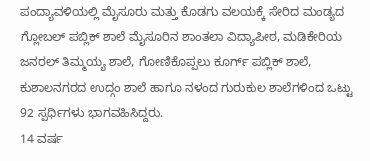ಪಂದ್ಯಾವಳಿಯಲ್ಲಿ ಮೈಸೂರು ಮತ್ತು ಕೊಡಗು ವಲಯಕ್ಕೆ ಸೇರಿದ ಮಂಡ್ಯದ ಗ್ಲೋಬಲ್ ಪಬ್ಲಿಕ್ ಶಾಲೆ ಮೈಸೂರಿನ ಶಾಂತಲಾ ವಿದ್ಯಾಪೀಠ, ಮಡಿಕೇರಿಯ ಜನರಲ್ ತಿಮ್ಮಯ್ಯ ಶಾಲೆ, ಗೋಣಿಕೊಪ್ಪಲು ಕೂರ್ಗ್ ಪಬ್ಲಿಕ್ ಶಾಲೆ, ಕುಶಾಲನಗರದ ಉದ್ಗಂ ಶಾಲೆ ಹಾಗೂ ನಳಂದ ಗುರುಕುಲ ಶಾಲೆಗಳಿಂದ ಒಟ್ಟು 92 ಸ್ಪರ್ಧಿಗಳು ಭಾಗವಹಿಸಿದ್ದರು.
14 ವರ್ಷ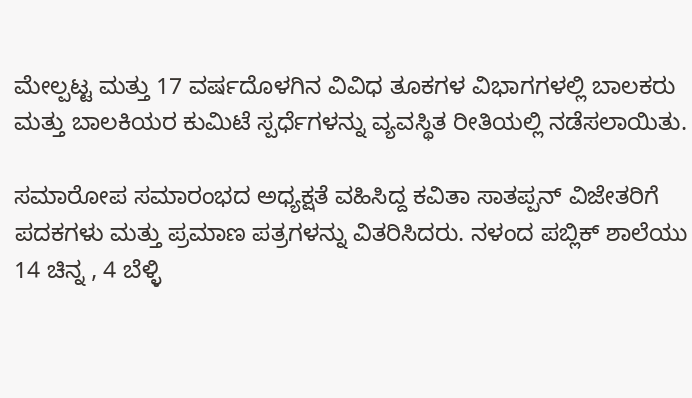ಮೇಲ್ಪಟ್ಟ ಮತ್ತು 17 ವರ್ಷದೊಳಗಿನ ವಿವಿಧ ತೂಕಗಳ ವಿಭಾಗಗಳಲ್ಲಿ ಬಾಲಕರು ಮತ್ತು ಬಾಲಕಿಯರ ಕುಮಿಟೆ ಸ್ಪರ್ಧೆಗಳನ್ನು ವ್ಯವಸ್ಥಿತ ರೀತಿಯಲ್ಲಿ ನಡೆಸಲಾಯಿತು.

ಸಮಾರೋಪ ಸಮಾರಂಭದ ಅಧ್ಯಕ್ಷತೆ ವಹಿಸಿದ್ದ ಕವಿತಾ ಸಾತಪ್ಪನ್ ವಿಜೇತರಿಗೆ ಪದಕಗಳು ಮತ್ತು ಪ್ರಮಾಣ ಪತ್ರಗಳನ್ನು ವಿತರಿಸಿದರು. ನಳಂದ ಪಬ್ಲಿಕ್ ಶಾಲೆಯು 14 ಚಿನ್ನ , 4 ಬೆಳ್ಳಿ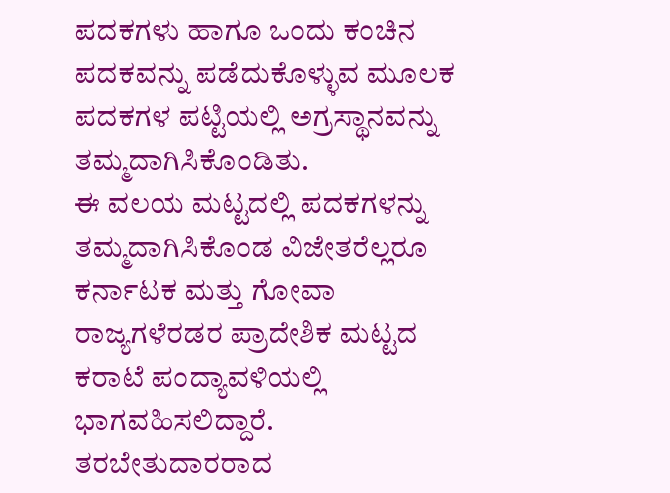ಪದಕಗಳು ಹಾಗೂ ಒಂದು ಕಂಚಿನ ಪದಕವನ್ನು ಪಡೆದುಕೊಳ್ಳುವ ಮೂಲಕ ಪದಕಗಳ ಪಟ್ಟಿಯಲ್ಲಿ ಅಗ್ರಸ್ಥಾನವನ್ನು ತಮ್ಮದಾಗಿಸಿಕೊಂಡಿತು.
ಈ ವಲಯ ಮಟ್ಟದಲ್ಲಿ ಪದಕಗಳನ್ನು ತಮ್ಮದಾಗಿಸಿಕೊಂಡ ವಿಜೇತರೆಲ್ಲರೂ ಕರ್ನಾಟಕ ಮತ್ತು ಗೋವಾ ರಾಜ್ಯಗಳೆರಡರ ಪ್ರಾದೇಶಿಕ ಮಟ್ಟದ ಕರಾಟೆ ಪಂದ್ಯಾವಳಿಯಲ್ಲಿ ಭಾಗವಹಿಸಲಿದ್ದಾರೆ. ತರಬೇತುದಾರರಾದ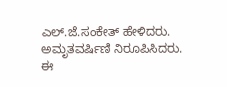ಎಲ್.ಜೆ.ಸಂಕೇತ್ ಹೇಳಿದರು. ಅಮೃತವರ್ಷಿಣಿ ನಿರೂಪಿಸಿದರು.
ಈ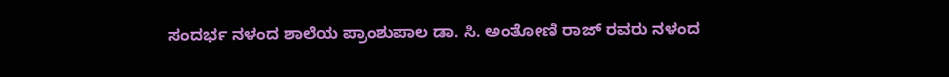ಸಂದರ್ಭ ನಳಂದ ಶಾಲೆಯ ಪ್ರಾಂಶುಪಾಲ ಡಾ. ಸಿ. ಅಂತೋಣಿ ರಾಜ್ ರವರು ನಳಂದ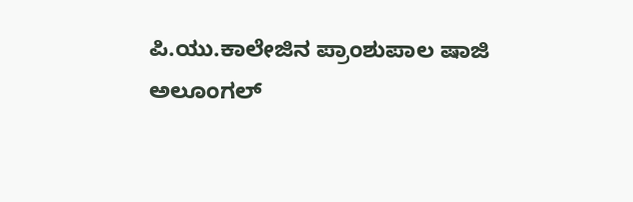ಪಿ.ಯು.ಕಾಲೇಜಿನ ಪ್ರಾಂಶುಪಾಲ ಷಾಜಿ ಅಲೂಂಗಲ್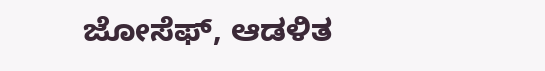ಜೋಸೆಫ್, ಆಡಳಿತ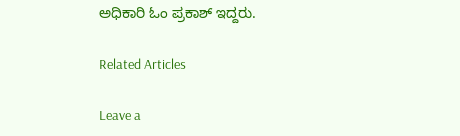ಅಧಿಕಾರಿ ಓಂ ಪ್ರಕಾಶ್ ಇದ್ದರು.

Related Articles

Leave a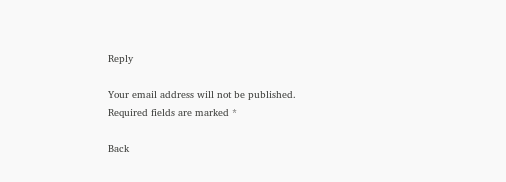Reply

Your email address will not be published. Required fields are marked *

Back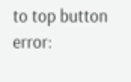to top button
error: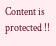Content is protected !!